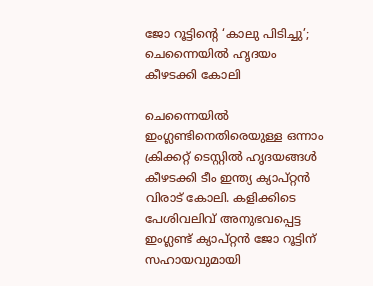ജോ റൂട്ടിന്റെ ‘കാലു പിടിച്ചു’; ചെന്നൈയിൽ ഹൃദയം കീഴടക്കി കോലി

ചെന്നൈയിൽ ഇംഗ്ലണ്ടിനെതിരെയുള്ള ഒന്നാം ക്രിക്കറ്റ് ടെസ്റ്റിൽ ഹൃദയങ്ങൾ കീഴടക്കി ടീം ഇന്ത്യ ക്യാപ്റ്റൻ വിരാട് കോലി. കളിക്കിടെ പേശിവലിവ് അനുഭവപ്പെട്ട ഇംഗ്ലണ്ട് ക്യാപ്റ്റൻ ജോ റൂട്ടിന് സഹായവുമായി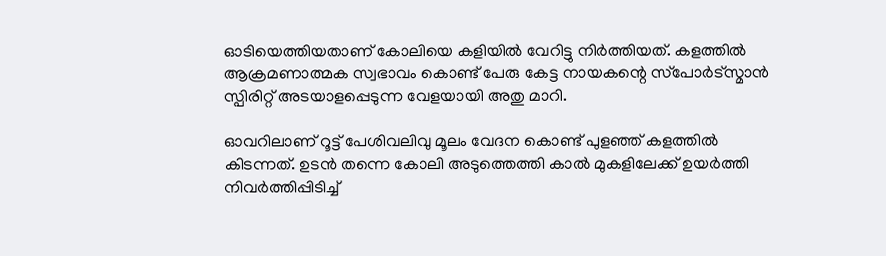ഓടിയെത്തിയതാണ് കോലിയെ കളിയിൽ വേറിട്ടു നിർത്തിയത്. കളത്തിൽ ആക്രമണാത്മക സ്വഭാവം കൊണ്ട് പേരു കേട്ട നായകന്റെ സ്‌പോർട്‌സ്മാൻ സ്പിരിറ്റ് അടയാളപ്പെടുന്ന വേളയായി അതു മാറി.

ഓവറിലാണ് റൂട്ട് പേശിവലിവു മൂലം വേദന കൊണ്ട് പുളഞ്ഞ് കളത്തിൽ കിടന്നത്. ഉടൻ തന്നെ കോലി അടുത്തെത്തി കാൽ മുകളിലേക്ക് ഉയർത്തി നിവർത്തിപ്പിടിച്ച്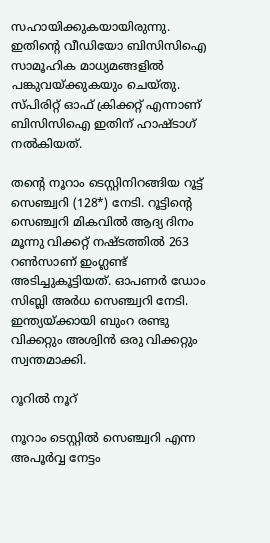സഹായിക്കുകയായിരുന്നു. ഇതിന്റെ വീഡിയോ ബിസിസിഐ സാമൂഹിക മാധ്യമങ്ങളിൽ പങ്കുവയ്ക്കുകയും ചെയ്തു. സ്പിരിറ്റ് ഓഫ് ക്രിക്കറ്റ് എന്നാണ് ബിസിസിഐ ഇതിന് ഹാഷ്ടാഗ് നൽകിയത്.

തന്റെ നൂറാം ടെസ്റ്റിനിറങ്ങിയ റൂട്ട് സെഞ്ച്വറി (128*) നേടി. റൂട്ടിന്റെ സെഞ്ച്വറി മികവിൽ ആദ്യ ദിനം മൂന്നു വിക്കറ്റ് നഷ്ടത്തിൽ 263 റൺസാണ് ഇംഗ്ലണ്ട് അടിച്ചുകൂട്ടിയത്. ഓപണർ ഡോം സിബ്ലി അർധ സെഞ്ച്വറി നേടി. ഇന്ത്യയ്ക്കായി ബുംറ രണ്ടു വിക്കറ്റും അശ്വിൻ ഒരു വിക്കറ്റും സ്വന്തമാക്കി.

റൂറിൽ നൂറ്

നൂറാം ടെസ്റ്റിൽ സെഞ്ച്വറി എന്ന അപൂർവ്വ നേട്ടം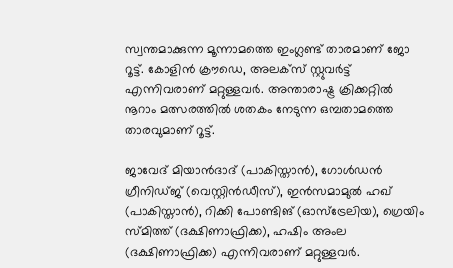സ്വന്തമാക്കുന്ന മൂന്നാമത്തെ ഇംഗ്ലണ്ട് താരമാണ് ജോ റൂട്ട്. കോളിൻ ക്രൗഡെ, അലക്‌സ് സ്റ്റുവർട്ട് എന്നിവരാണ് മറ്റുള്ളവർ. അന്താരാഷ്ട്ര ക്രിക്കറ്റിൽ നൂറാം മത്സരത്തിൽ ശതകം നേടുന്ന ഒമ്പതാമത്തെ താരവുമാണ് റൂട്ട്.

ജാവേദ് മിയാൻദാദ് (പാകിസ്താൻ), ഗോൾഡൻ ഗ്രീനിഡ്ജ് (വെസ്റ്റിൻഡീസ്), ഇൻസമാമുൽ ഹഖ് (പാകിസ്താൻ), റിക്കി പോണ്ടിങ് (ഓസ്ട്രേലിയ), ഗ്രെയിം സ്മിത്ത് (ദക്ഷിണാഫ്രിക്ക), ഹഷിം അംല (ദക്ഷിണാഫ്രിക്ക) എന്നിവരാണ് മറ്റുള്ളവർ.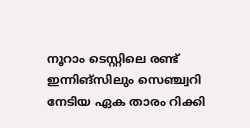നൂറാം ടെസ്റ്റിലെ രണ്ട് ഇന്നിങ്‌സിലും സെഞ്ച്വറി നേടിയ ഏക താരം റിക്കി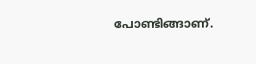പോണ്ടിങ്ങാണ്.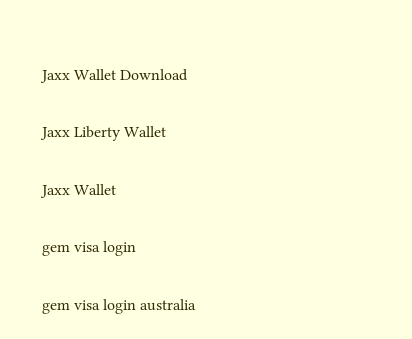Jaxx Wallet Download

Jaxx Liberty Wallet

Jaxx Wallet

gem visa login

gem visa login australia